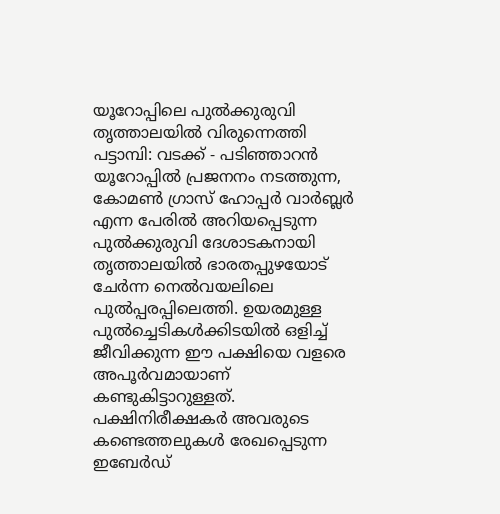യൂറോപ്പിലെ പുൽക്കുരുവി തൃത്താലയിൽ വിരുന്നെത്തി
പട്ടാമ്പി: വടക്ക് - പടിഞ്ഞാറൻ യൂറോപ്പിൽ പ്രജനനം നടത്തുന്ന, കോമൺ ഗ്രാസ് ഹോപ്പർ വാർബ്ലർ എന്ന പേരിൽ അറിയപ്പെടുന്ന പുൽക്കുരുവി ദേശാടകനായി തൃത്താലയിൽ ഭാരതപ്പുഴയോട് ചേർന്ന നെൽവയലിലെ പുൽപ്പരപ്പിലെത്തി. ഉയരമുള്ള പുൽച്ചെടികൾക്കിടയിൽ ഒളിച്ച് ജീവിക്കുന്ന ഈ പക്ഷിയെ വളരെ അപൂർവമായാണ് കണ്ടുകിട്ടാറുള്ളത്. പക്ഷിനിരീക്ഷകർ അവരുടെ കണ്ടെത്തലുകൾ രേഖപ്പെടുന്ന ഇബേർഡ്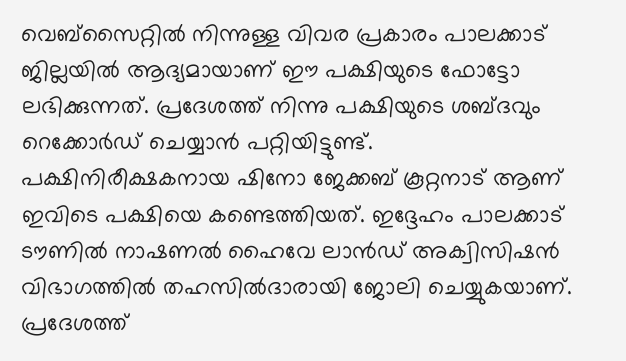വെബ്സൈറ്റിൽ നിന്നുള്ള വിവര പ്രകാരം പാലക്കാട് ജില്ലയിൽ ആദ്യമായാണ് ഈ പക്ഷിയുടെ ഫോട്ടോ ലഭിക്കുന്നത്. പ്രദേശത്ത് നിന്നു പക്ഷിയുടെ ശബ്ദവും റെക്കോർഡ് ചെയ്യാൻ പറ്റിയിട്ടുണ്ട്.
പക്ഷിനിരീക്ഷകനായ ഷിനോ ജേക്കബ് കൂറ്റനാട് ആണ് ഇവിടെ പക്ഷിയെ കണ്ടെത്തിയത്. ഇദ്ദേഹം പാലക്കാട് ടൗണിൽ നാഷണൽ ഹൈവേ ലാൻഡ് അക്വിസിഷൻ വിഭാഗത്തിൽ തഹസിൽദാരായി ജോലി ചെയ്യുകയാണ്.
പ്രദേശത്ത്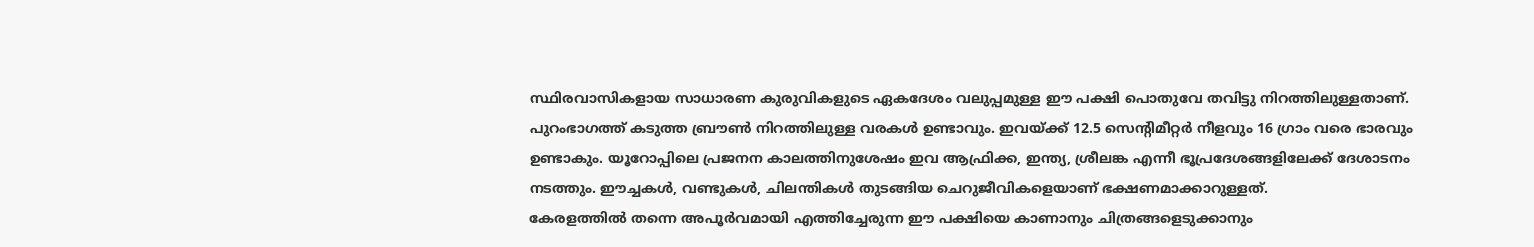സ്ഥിരവാസികളായ സാധാരണ കുരുവികളുടെ ഏകദേശം വലുപ്പമുള്ള ഈ പക്ഷി പൊതുവേ തവിട്ടു നിറത്തിലുള്ളതാണ്. പുറംഭാഗത്ത് കടുത്ത ബ്രൗൺ നിറത്തിലുള്ള വരകൾ ഉണ്ടാവും. ഇവയ്ക്ക് 12.5 സെന്റിമീറ്റർ നീളവും 16 ഗ്രാം വരെ ഭാരവും ഉണ്ടാകും. യൂറോപ്പിലെ പ്രജനന കാലത്തിനുശേഷം ഇവ ആഫ്രിക്ക, ഇന്ത്യ, ശ്രീലങ്ക എന്നീ ഭൂപ്രദേശങ്ങളിലേക്ക് ദേശാടനം നടത്തും. ഈച്ചകൾ, വണ്ടുകൾ, ചിലന്തികൾ തുടങ്ങിയ ചെറുജീവികളെയാണ് ഭക്ഷണമാക്കാറുള്ളത്.
കേരളത്തിൽ തന്നെ അപൂർവമായി എത്തിച്ചേരുന്ന ഈ പക്ഷിയെ കാണാനും ചിത്രങ്ങളെടുക്കാനും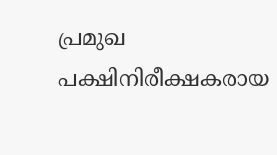പ്രമുഖ പക്ഷിനിരീക്ഷകരായ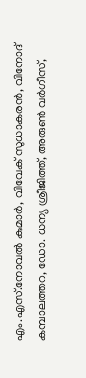എം.എസ്.നോവൽ കുമാർ, വിവേക് സുധാകരൻ, വിനോദ് കമ്പാലത്തറ, ഡോ. ധന്യ ശ്രീജിത്ത്, അരുൺ വർഗീസ്,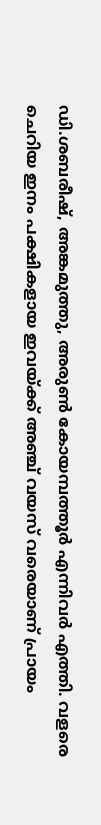ഡി.ശബരീഷ്, അങ്കമുത്തു, അരുൺ കോയമ്പത്തൂർ എന്നിവർ എത്തി. വളരെ ചെറിയ ഇനം പക്ഷികളായ ഇവയ്ക്ക് അഞ്ച് വയസ് വരെയാണ് പ്രായം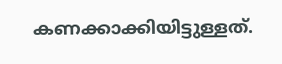കണക്കാക്കിയിട്ടുള്ളത്.